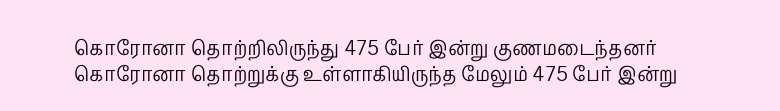கொரோனா தொற்றிலிருந்து 475 பேர் இன்று குணமடைந்தனர்
கொரோனா தொற்றுக்கு உள்ளாகியிருந்த மேலும் 475 பேர் இன்று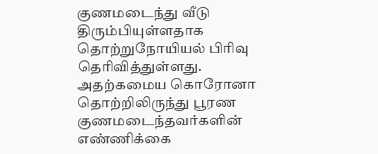குணமடைந்து வீடு திரும்பியுள்ளதாக தொற்றுநோயியல் பிரிவு தெரிவித்துள்ளது.
அதற்கமைய கொரோனா தொற்றிலிருந்து பூரண குணமடைந்தவர்களின் எண்ணிக்கை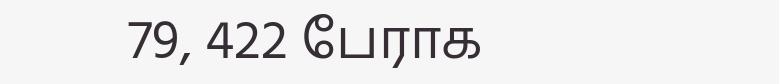79, 422 பேராக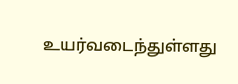உயர்வடைந்துள்ளது